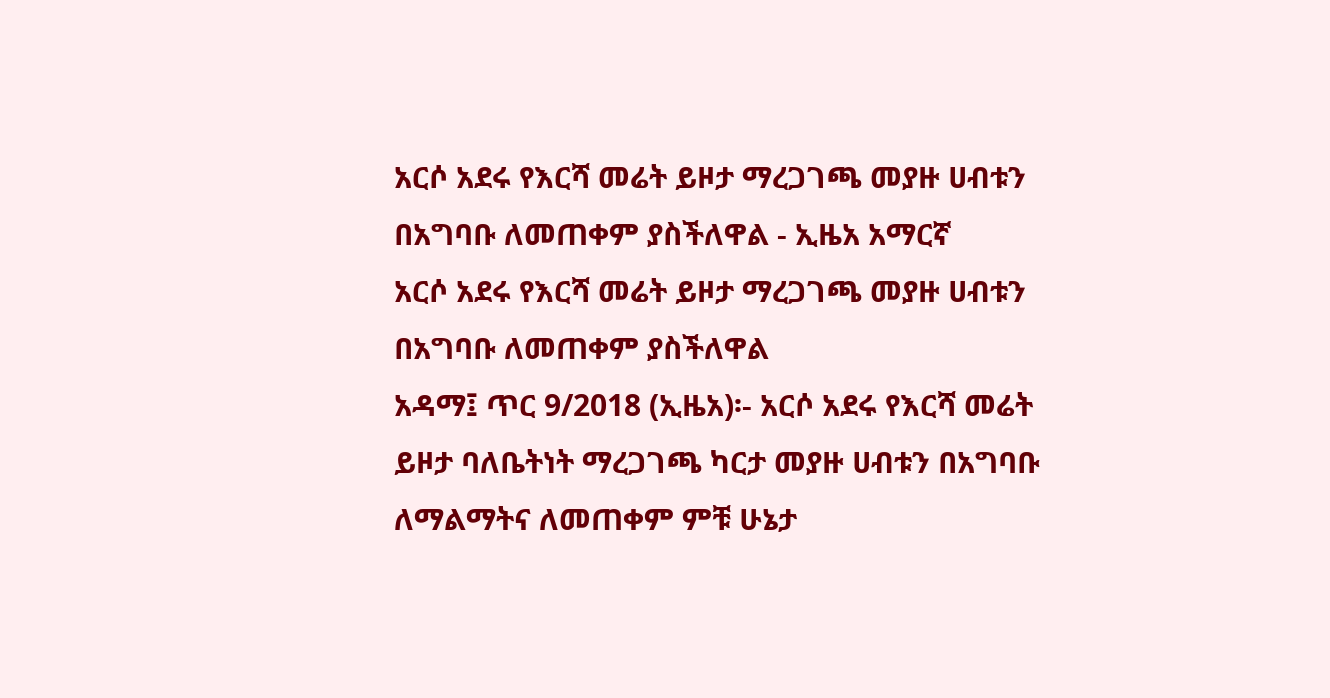አርሶ አደሩ የእርሻ መሬት ይዞታ ማረጋገጫ መያዙ ሀብቱን በአግባቡ ለመጠቀም ያስችለዋል - ኢዜአ አማርኛ
አርሶ አደሩ የእርሻ መሬት ይዞታ ማረጋገጫ መያዙ ሀብቱን በአግባቡ ለመጠቀም ያስችለዋል
አዳማ፤ ጥር 9/2018 (ኢዜአ)፡- አርሶ አደሩ የእርሻ መሬት ይዞታ ባለቤትነት ማረጋገጫ ካርታ መያዙ ሀብቱን በአግባቡ ለማልማትና ለመጠቀም ምቹ ሁኔታ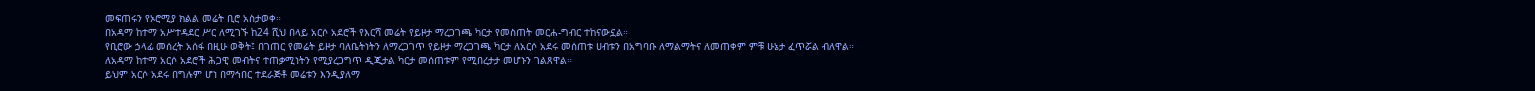መፍጠሩን የኦሮሚያ ክልል መሬት ቢሮ አስታወቀ።
በአዳማ ከተማ አሥተዳደር ሥር ለሚገኙ ከ24 ሺህ በላይ አርሶ አደሮች የእርሻ መሬት የይዞታ ማረጋገጫ ካርታ የመስጠት መርሐ-ግብር ተከናውኗል።
የቢሮው ኃላፊ መሰረት አሰፋ በዚሁ ወቅት፤ በገጠር የመሬት ይዞታ ባለቤትነትን ለማረጋገጥ የይዞታ ማረጋገጫ ካርታ ለአርሶ አደሩ መሰጠቱ ሀብቱን በአግባቡ ለማልማትና ለመጠቀም ምቹ ሁኔታ ፈጥሯል ብለዋል።
ለአዳማ ከተማ አርሶ አደሮች ሕጋዊ መብትና ተጠቃሚነትን የሚያረጋግጥ ዲጂታል ካርታ መሰጠቱም የሚበረታታ መሆኑን ገልጸዋል።
ይህም አርሶ አደሩ በግሉም ሆነ በማኅበር ተደራጅቶ መሬቱን እንዲያለማ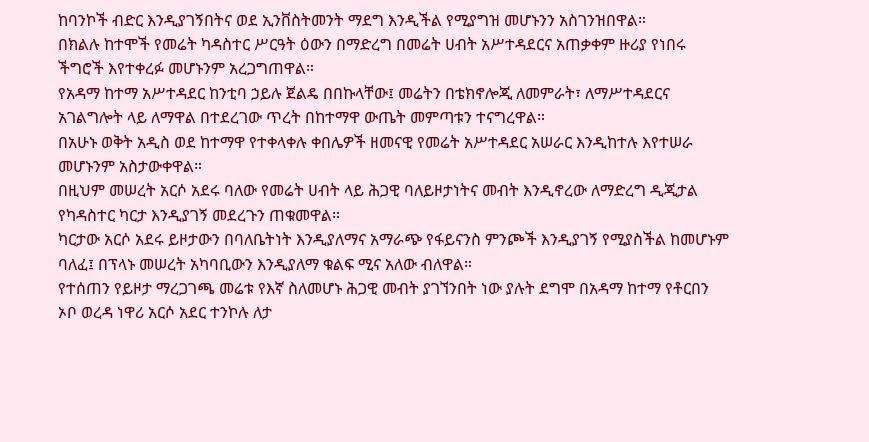ከባንኮች ብድር እንዲያገኝበትና ወደ ኢንቨስትመንት ማደግ እንዲችል የሚያግዝ መሆኑንን አስገንዝበዋል።
በክልሉ ከተሞች የመሬት ካዳስተር ሥርዓት ዕውን በማድረግ በመሬት ሀብት አሥተዳደርና አጠቃቀም ዙሪያ የነበሩ ችግሮች እየተቀረፉ መሆኑንም አረጋግጠዋል።
የአዳማ ከተማ አሥተዳደር ከንቲባ ኃይሉ ጀልዴ በበኩላቸው፤ መሬትን በቴክኖሎጂ ለመምራት፣ ለማሥተዳደርና አገልግሎት ላይ ለማዋል በተደረገው ጥረት በከተማዋ ውጤት መምጣቱን ተናግረዋል።
በአሁኑ ወቅት አዲስ ወደ ከተማዋ የተቀላቀሉ ቀበሌዎች ዘመናዊ የመሬት አሥተዳደር አሠራር እንዲከተሉ እየተሠራ መሆኑንም አስታውቀዋል።
በዚህም መሠረት አርሶ አደሩ ባለው የመሬት ሀብት ላይ ሕጋዊ ባለይዞታነትና መብት እንዲኖረው ለማድረግ ዲጂታል የካዳስተር ካርታ እንዲያገኝ መደረጉን ጠቁመዋል።
ካርታው አርሶ አደሩ ይዞታውን በባለቤትነት እንዲያለማና አማራጭ የፋይናንስ ምንጮች እንዲያገኝ የሚያስችል ከመሆኑም ባለፈ፤ በፕላኑ መሠረት አካባቢውን እንዲያለማ ቁልፍ ሚና አለው ብለዋል።
የተሰጠን የይዞታ ማረጋገጫ መሬቱ የእኛ ስለመሆኑ ሕጋዊ መብት ያገኘንበት ነው ያሉት ደግሞ በአዳማ ከተማ የቶርበን ኦቦ ወረዳ ነዋሪ አርሶ አደር ተንኮሉ ለታ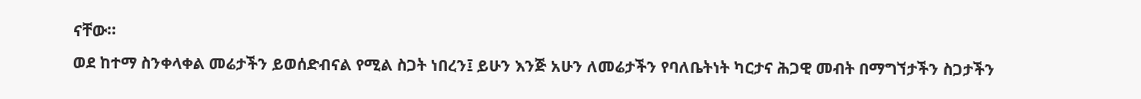ናቸው።
ወደ ከተማ ስንቀላቀል መሬታችን ይወሰድብናል የሚል ስጋት ነበረን፤ ይሁን እንጅ አሁን ለመሬታችን የባለቤትነት ካርታና ሕጋዊ መብት በማግኘታችን ስጋታችን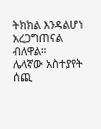ትክክል እንዳልሆነ አረጋግጠናል ብለዋል።
ሌላኛው አስተያየት ሰጪ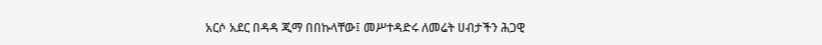አርሶ አደር በዳዳ ጂማ በበኩላቸው፤ መሥተዳድሩ ለመሬት ሀብታችን ሕጋዊ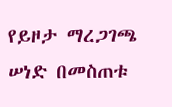የይዞታ ማረጋገጫ ሠነድ በመስጠቱ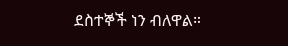ደስተኞች ነን ብለዋል።